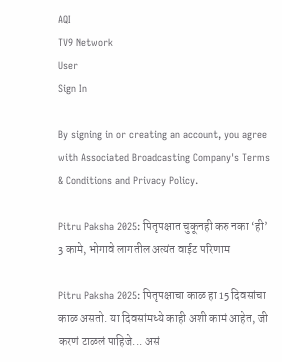AQI
TV9 Network
User
Sign In

By signing in or creating an account, you agree with Associated Broadcasting Company's Terms & Conditions and Privacy Policy.

Pitru Paksha 2025: पितृपक्षात चुकूनही करु नका ‘ही’ 3 कामे, भोगावे लागतील अत्यंत वाईट परिणाम

Pitru Paksha 2025: पितृपक्षाचा काळ हा 15 दिवसांचा काळ असतो. या दिवसांमध्ये काही अशी कामं आहेत, जी करणं टाळलं पाहिजे... असं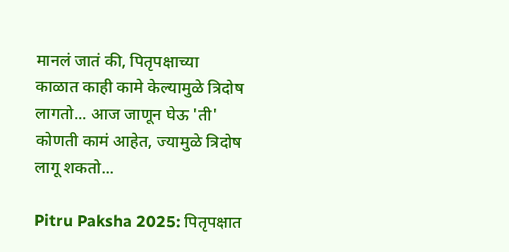मानलं जातं की, पितृपक्षाच्या काळात काही कामे केल्यामुळे त्रिदोष लागतो... आज जाणून घेऊ 'ती' कोणती कामं आहेत, ज्यामुळे त्रिदोष लागू शकतो...

Pitru Paksha 2025: पितृपक्षात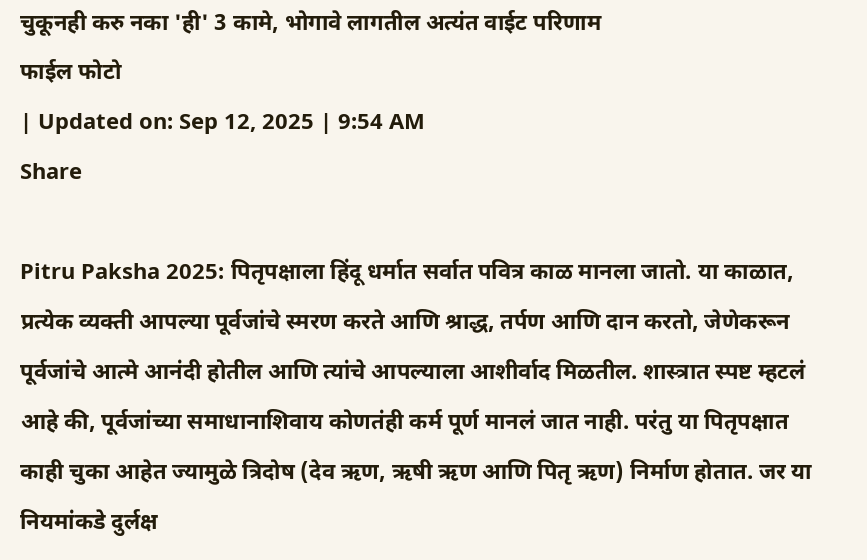चुकूनही करु नका 'ही' 3 कामे, भोगावे लागतील अत्यंत वाईट परिणाम
फाईल फोटो
| Updated on: Sep 12, 2025 | 9:54 AM
Share

Pitru Paksha 2025: पितृपक्षाला हिंदू धर्मात सर्वात पवित्र काळ मानला जातो. या काळात, प्रत्येक व्यक्ती आपल्या पूर्वजांचे स्मरण करते आणि श्राद्ध, तर्पण आणि दान करतो, जेणेकरून पूर्वजांचे आत्मे आनंदी होतील आणि त्यांचे आपल्याला आशीर्वाद मिळतील. शास्त्रात स्पष्ट म्हटलं आहे की, पूर्वजांच्या समाधानाशिवाय कोणतंही कर्म पूर्ण मानलं जात नाही. परंतु या पितृपक्षात काही चुका आहेत ज्यामुळे त्रिदोष (देव ऋण, ऋषी ऋण आणि पितृ ऋण) निर्माण होतात. जर या नियमांकडे दुर्लक्ष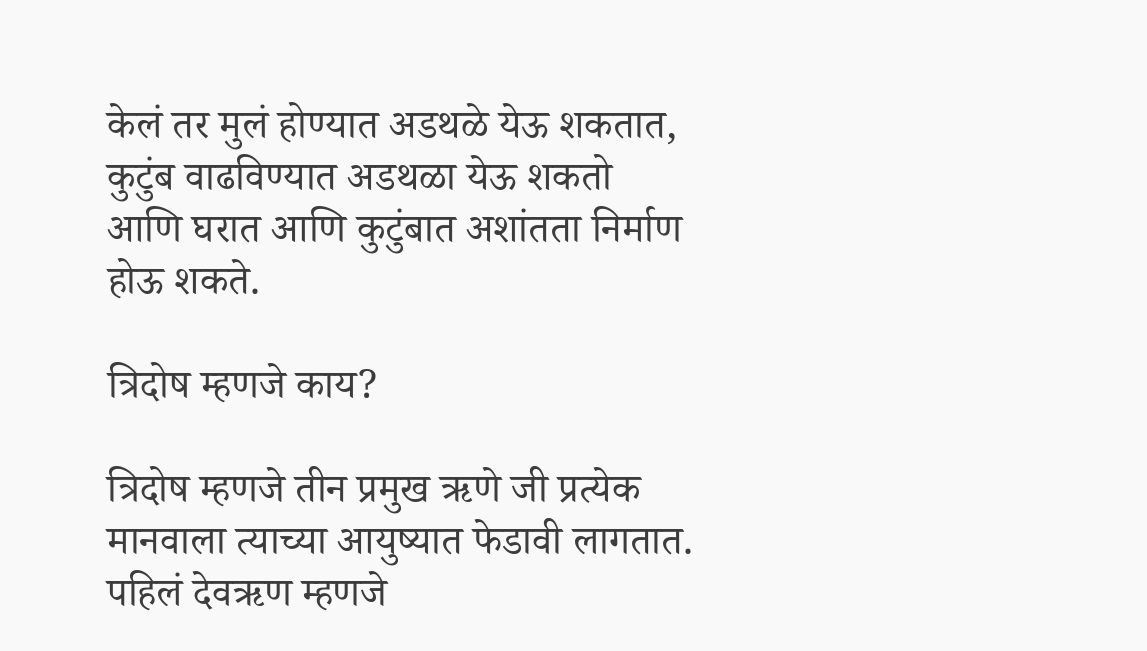केलं तर मुलं होण्यात अडथळे येऊ शकतात, कुटुंब वाढविण्यात अडथळा येऊ शकतो आणि घरात आणि कुटुंबात अशांतता निर्माण होऊ शकते.

त्रिदोष म्हणजे काय?

त्रिदोष म्हणजे तीन प्रमुख ऋणे जी प्रत्येक मानवाला त्याच्या आयुष्यात फेडावी लागतात. पहिलं देवऋण म्हणजे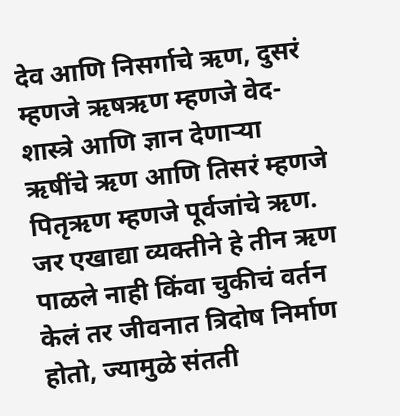देव आणि निसर्गाचे ऋण, दुसरं म्हणजे ऋषऋण म्हणजे वेद-शास्त्रे आणि ज्ञान देणाऱ्या ऋषींचे ऋण आणि तिसरं म्हणजे पितृऋण म्हणजे पूर्वजांचे ऋण. जर एखाद्या व्यक्तीने हे तीन ऋण पाळले नाही किंवा चुकीचं वर्तन केलं तर जीवनात त्रिदोष निर्माण होतो, ज्यामुळे संतती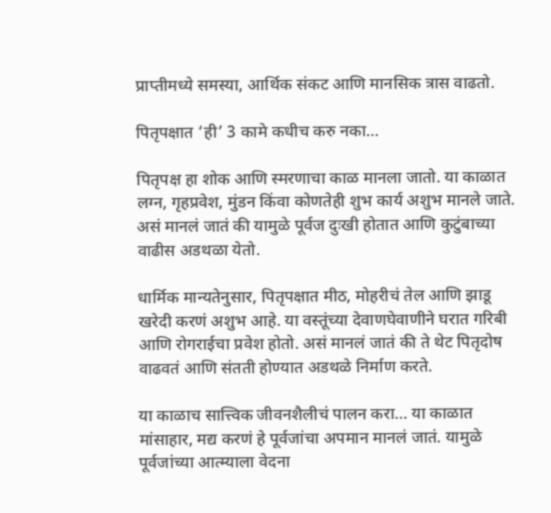प्राप्तीमध्ये समस्या, आर्थिक संकट आणि मानसिक त्रास वाढतो.

पितृपक्षात ‘ही’ 3 कामे कधीच करु नका…

पितृपक्ष हा शोक आणि स्मरणाचा काळ मानला जातो. या काळात लग्न, गृहप्रवेश, मुंडन किंवा कोणतेही शुभ कार्य अशुभ मानले जाते. असं मानलं जातं की यामुळे पूर्वज दुःखी होतात आणि कुटुंबाच्या वाढीस अडथळा येतो.

धार्मिक मान्यतेनुसार, पितृपक्षात मीठ, मोहरीचं तेल आणि झाडू खरेदी करणं अशुभ आहे. या वस्तूंच्या देवाणघेवाणीने घरात गरिबी आणि रोगराईचा प्रवेश होतो. असं मानलं जातं की ते थेट पितृदोष वाढवतं आणि संतती होण्यात अडथळे निर्माण करते.

या काळाच सात्त्विक जीवनशैलीचं पालन करा… या काळात मांसाहार, मद्य करणं हे पूर्वजांचा अपमान मानलं जातं. यामुळे पूर्वजांच्या आत्म्याला वेदना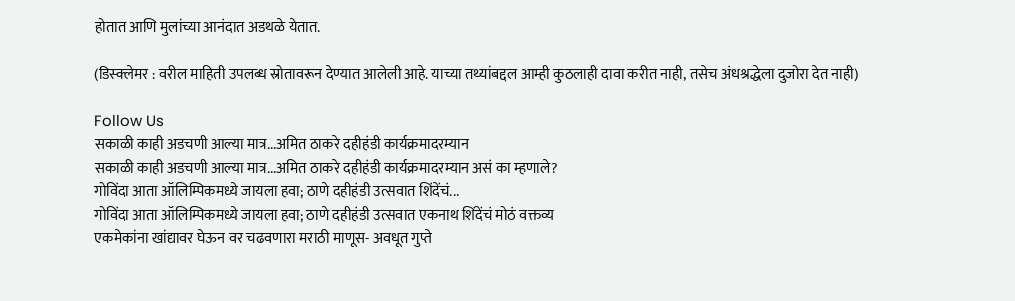होतात आणि मुलांच्या आनंदात अडथळे येतात.

(डिस्क्लेमर : वरील माहिती उपलब्ध स्रोतावरून देण्यात आलेली आहे. याच्या तथ्यांबद्दल आम्ही कुठलाही दावा करीत नाही, तसेच अंधश्रद्धेला दुजोरा देत नाही)

Follow Us
सकाळी काही अडचणी आल्या मात्र...अमित ठाकरे दहीहंडी कार्यक्रमादरम्यान
सकाळी काही अडचणी आल्या मात्र...अमित ठाकरे दहीहंडी कार्यक्रमादरम्यान असं का म्हणाले?
गोविंदा आता ऑलिम्पिकमध्ये जायला हवा; ठाणे दहीहंडी उत्सवात शिंदेंचं...
गोविंदा आता ऑलिम्पिकमध्ये जायला हवा; ठाणे दहीहंडी उत्सवात एकनाथ शिंदेंचं मोठं वक्तव्य
एकमेकांना खांद्यावर घेऊन वर चढवणारा मराठी माणूस- अवधूत गुप्ते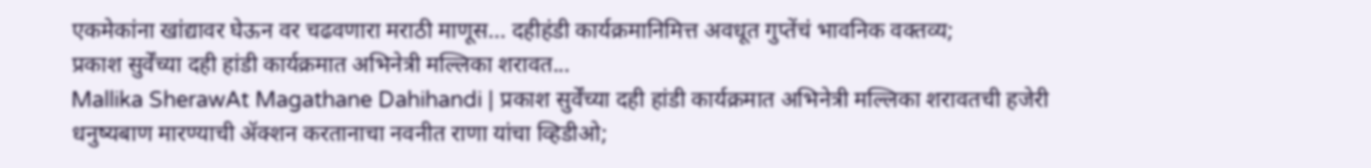एकमेकांना खांद्यावर घेऊन वर चढवणारा मराठी माणूस... दहीहंडी कार्यक्रमानिमित्त अवधूत गुप्तेंचं भावनिक वक्तव्य;
प्रकाश सुर्वेंच्या दही हांडी कार्यक्रमात अभिनेत्री मल्लिका शरावत...
Mallika SherawAt Magathane Dahihandi | प्रकाश सुर्वेंच्या दही हांडी कार्यक्रमात अभिनेत्री मल्लिका शरावतची हजेरी
धनुष्यबाण मारण्याची ॲक्शन करतानाचा नवनीत राणा यांचा व्हिडीओ;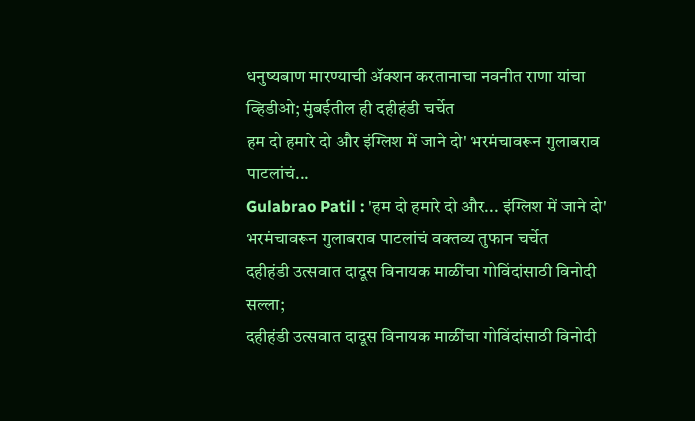धनुष्यबाण मारण्याची ॲक्शन करतानाचा नवनीत राणा यांचा व्हिडीओ; मुंबईतील ही दहीहंडी चर्चेत
हम दो हमारे दो और इंग्लिश में जाने दो' भरमंचावरून गुलाबराव पाटलांचं...
Gulabrao Patil : 'हम दो हमारे दो और... इंग्लिश में जाने दो' भरमंचावरून गुलाबराव पाटलांचं वक्तव्य तुफान चर्चेत
दहीहंडी उत्सवात दादूस विनायक माळींचा गोविंदांसाठी विनोदी सल्ला;
दहीहंडी उत्सवात दादूस विनायक माळींचा गोविंदांसाठी विनोदी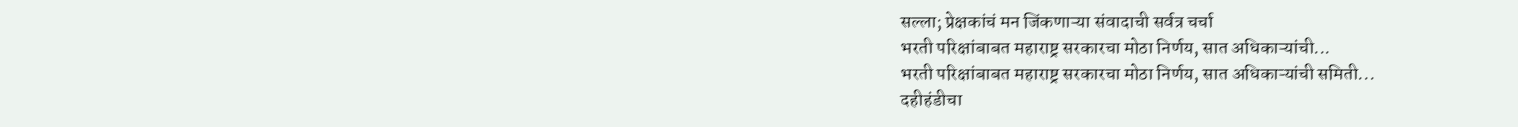सल्ला; प्रेक्षकांचं मन जिंकणाऱ्या संवादाची सर्वत्र चर्चा
भरती परिक्षांबाबत महाराष्ट्र सरकारचा मोठा निर्णय, सात अधिकाऱ्यांची...
भरती परिक्षांबाबत महाराष्ट्र सरकारचा मोठा निर्णय, सात अधिकाऱ्यांची समिती...
दहीहंडीचा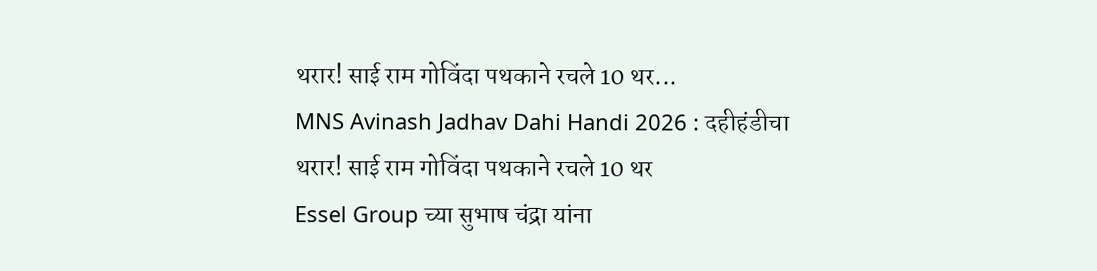थरार! साई राम गोविंदा पथकाने रचले 10 थर...
MNS Avinash Jadhav Dahi Handi 2026 : दहीहंडीचा थरार! साई राम गोविंदा पथकाने रचले 10 थर
Essel Group च्या सुभाष चंद्रा यांना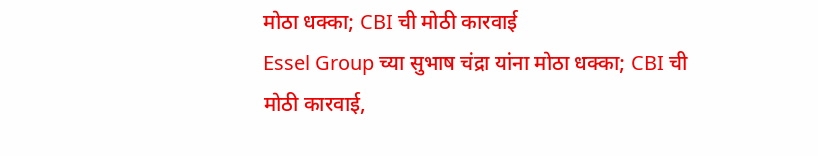मोठा धक्का; CBI ची मोठी कारवाई
Essel Group च्या सुभाष चंद्रा यांना मोठा धक्का; CBI ची मोठी कारवाई,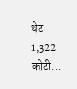थेट 1,322 कोटी...